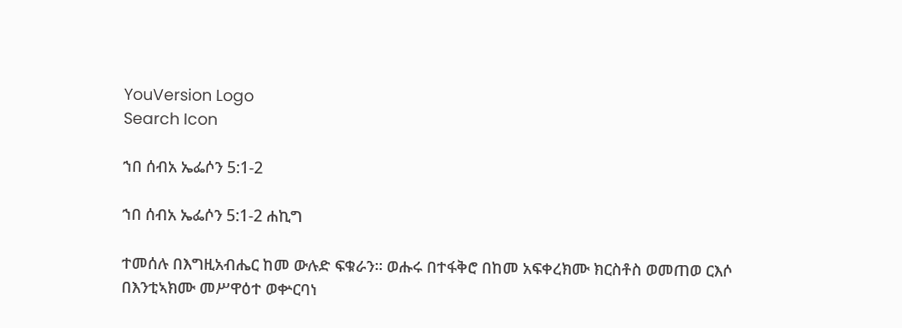YouVersion Logo
Search Icon

ኀበ ሰብአ ኤፌሶን 5:1-2

ኀበ ሰብአ ኤፌሶን 5:1-2 ሐኪግ

ተመሰሉ በእግዚአብሔር ከመ ውሉድ ፍቁራን። ወሑሩ በተፋቅሮ በከመ አፍቀረክሙ ክርስቶስ ወመጠወ ርእሶ በእንቲኣክሙ መሥዋዕተ ወቍርባነ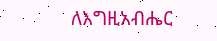ለእግዚአብሔር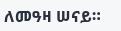ለመዓዛ ሠናይ።